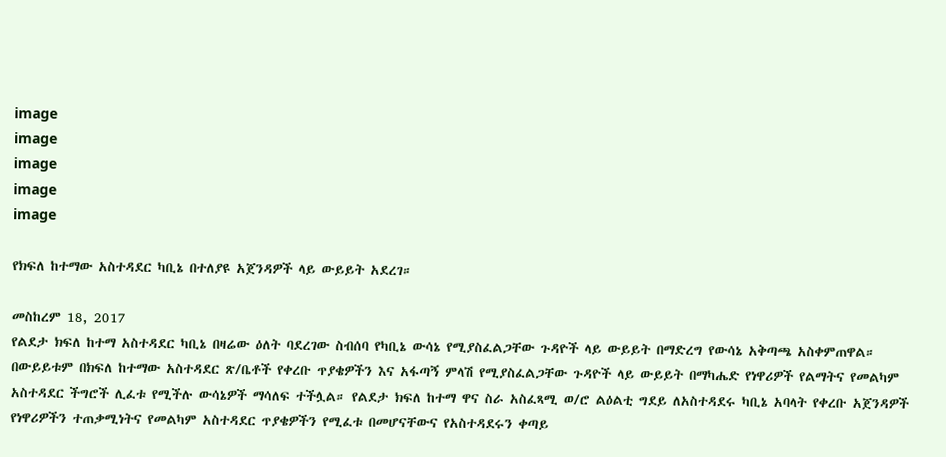image
image
image
image
image

የክፍለ ከተማው አስተዳደር ካቢኔ በተለያዩ አጀንዳዎች ላይ ውይይት አደረገ።

መስከረም 18, 2017
የልደታ ክፍለ ከተማ አስተዳደር ካቢኔ በዛሬው ዕለት ባደረገው ስብሰባ የካቢኔ ውሳኔ የሚያስፈልጋቸው ጉዳዮች ላይ ውይይት በማድረግ የውሳኔ አቅጣጫ አስቀምጠዋል። በውይይቱም በክፍለ ከተማው አስተዳደር ጽ/ቤቶች የቀረቡ ጥያቄዎችን እና አፋጣኝ ምላሽ የሚያስፈልጋቸው ጉዳዮች ላይ ውይይት በማካሔድ የነዋሪዎች የልማትና የመልካም አስተዳደር ችግሮች ሊፈቱ የሚችሉ ውሳኔዎች ማሳለፍ ተችሏል። የልደታ ክፍለ ከተማ ዋና ስራ አስፈጻሚ ወ/ሮ ልዕልቲ ግደይ ለአስተዳደሩ ካቢኔ አባላት የቀረቡ አጀንዳዎች የነዋሪዎችን ተጠቃሚነትና የመልካም አስተዳደር ጥያቄዎችን የሚፈቱ በመሆናቸውና የአስተዳደሩን ቀጣይ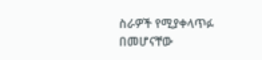ስራዎች የሚያቀላጥፉ በመሆናቸው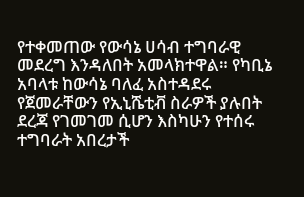የተቀመጠው የውሳኔ ሀሳብ ተግባራዊ መደረግ እንዳለበት አመላክተዋል። የካቢኔ አባላቱ ከውሳኔ ባለፈ አስተዳደሩ የጀመራቸውን የኢኒሼቲቭ ስራዎች ያሉበት ደረጃ የገመገመ ሲሆን እስካሁን የተሰሩ ተግባራት አበረታች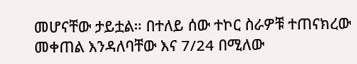መሆናቸው ታይቷል። በተለይ ሰው ተኮር ስራዎቹ ተጠናክረው መቀጠል እንዳለባቸው እና 7/24 በሚለው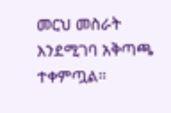መርህ መስራት እንደሚገባ አቅጣጫ ተቀምጧል።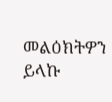መልዕክትዎን ይላኩ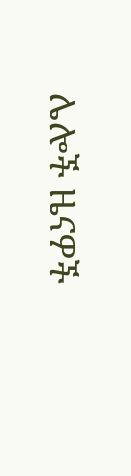ሌሎች ዜናዎች